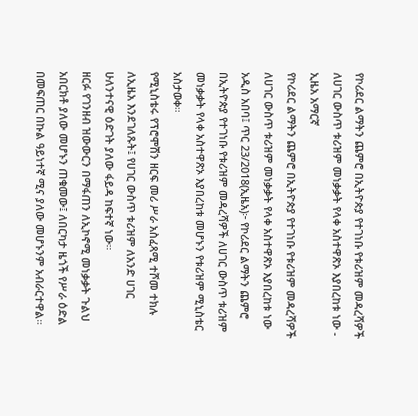የኮሪደር ልማትን ጨምሮ በኢትዮጵያ የተገነቡ የቱሪዝም መዳረሻዎች ለሀገር ውስጥ ቱሪዝም መነቃቃት የላቀ አስተዋጽኦ እያበረከቱ ነው - ኢዜአ አማርኛ
የኮሪደር ልማትን ጨምሮ በኢትዮጵያ የተገነቡ የቱሪዝም መዳረሻዎች ለሀገር ውስጥ ቱሪዝም መነቃቃት የላቀ አስተዋጽኦ እያበረከቱ ነው
አዲስ አበባ፤ ጥር 23/2018(ኢዜአ)፦ የኮሪደር ልማትን ጨምሮ በኢትዮጵያ የተገነቡ የቱሪዝም መዳረሻዎች ለሀገር ውስጥ ቱሪዝም መነቃቃት የላቀ አስተዋጽኦ እያበረከቱ መሆኑን የቱሪዝም ሚኒስቴር አስታወቀ።
የሚኒስቴሩ የፕሮሞሽን ዘርፍ መሪ ሥራ አስፈጻሚ ተሾመ ተክሉ ለኢዜአ እንደገለጹት፤ የሀገር ውስጥ ቱሪዝም ለአንድ ሀገር ሁለንተናዊ ዕድገት ያለው ፋይዳ ከፍተኛ ነው።
ዘርፉ የገንዘብ ዝውውርን በማፋጠን ለኢኮኖሚ መነቃቃት ጉልህ አበርክቶ ያለው መሆኑን ጠቁመው፤ ለበርካታ ዜጎች የሥራ ዕድል በመፍጠር በኩል ዓይነተኛ ሚና ያለው መሆኑንም አብራርተዋል።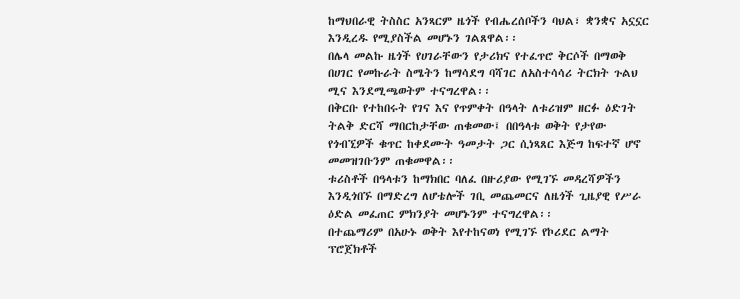ከማህበራዊ ትስስር አንጻርም ዜጎች የብሔረሰቦችን ባህል፣ ቋንቋና አኗኗር እንዲረዱ የሚያስችል መሆኑን ገልጸዋል፡፡
በሌላ መልኩ ዜጎች የሀገራቸውን የታሪክና የተፈጥሮ ቅርሶች በማወቅ በሀገር የመኩራት ስሜትን ከማሳደግ ባሻገር ለአስተሳሳሪ ትርክት ጉልህ ሚና እንደሚጫወትም ተናግረዋል፡፡
በቅርቡ የተከበሩት የገና እና የጥምቀት በዓላት ለቱሪዝም ዘርፉ ዕድገት ትልቅ ድርሻ ማበርከታቸው ጠቁመው፤ በበዓላቱ ወቅት የታየው የጎብኚዎች ቁጥር ከቀደሙት ዓመታት ጋር ሲነጻጸር እጅግ ከፍተኛ ሆኖ መመዝገቡንም ጠቁመዋል፡፡
ቱሪስቶች በዓላቱን ከማክበር ባለፈ በዙሪያው የሚገኙ መዳረሻዎችን እንዲጎበኙ በማድረግ ለሆቴሎች ገቢ መጨመርና ለዜጎች ጊዜያዊ የሥራ ዕድል መፈጠር ምክንያት መሆኑንም ተናግረዋል፡፡
በተጨማሪም በአሁኑ ወቅት እየተከናወነ የሚገኙ የኮሪደር ልማት ፕሮጀክቶች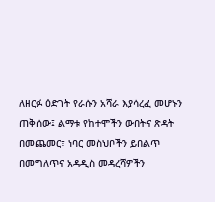ለዘርፉ ዕድገት የራሱን አሻራ እያሳረፈ መሆኑን ጠቅሰው፤ ልማቱ የከተሞችን ውበትና ጽዳት በመጨመር፣ ነባር መስህቦችን ይበልጥ በመግለጥና አዳዲስ መዳረሻዎችን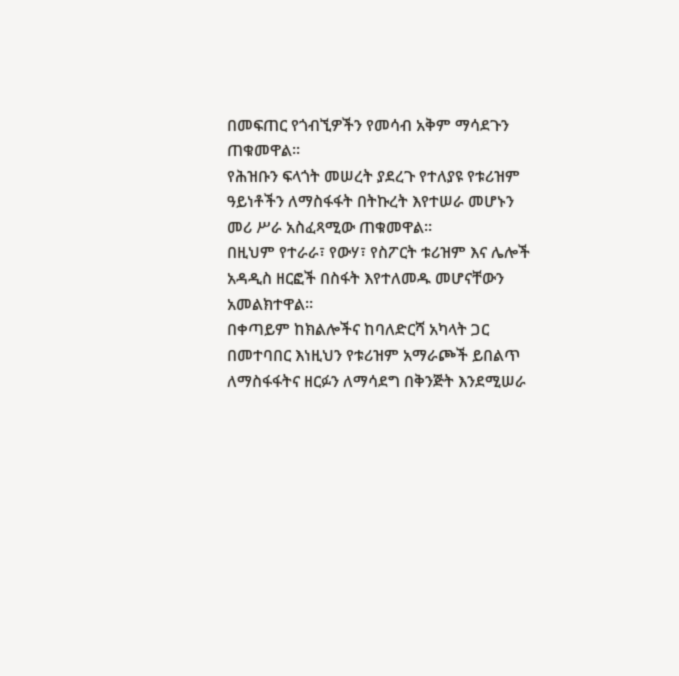በመፍጠር የጎብኚዎችን የመሳብ አቅም ማሳደጉን ጠቁመዋል፡፡
የሕዝቡን ፍላጎት መሠረት ያደረጉ የተለያዩ የቱሪዝም ዓይነቶችን ለማስፋፋት በትኩረት እየተሠራ መሆኑን መሪ ሥራ አስፈጻሚው ጠቁመዋል።
በዚህም የተራራ፣ የውሃ፣ የስፖርት ቱሪዝም እና ሌሎች አዳዲስ ዘርፎች በስፋት እየተለመዱ መሆናቸውን አመልክተዋል።
በቀጣይም ከክልሎችና ከባለድርሻ አካላት ጋር በመተባበር እነዚህን የቱሪዝም አማራጮች ይበልጥ ለማስፋፋትና ዘርፉን ለማሳደግ በቅንጅት እንደሚሠራ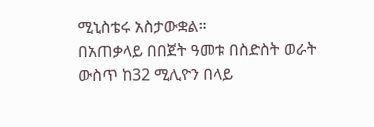ሚኒስቴሩ አስታውቋል።
በአጠቃላይ በበጀት ዓመቱ በስድስት ወራት ውስጥ ከ32 ሚሊዮን በላይ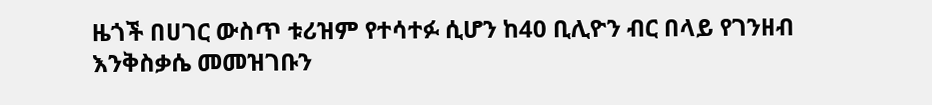ዜጎች በሀገር ውስጥ ቱሪዝም የተሳተፉ ሲሆን ከ40 ቢሊዮን ብር በላይ የገንዘብ እንቅስቃሴ መመዝገቡን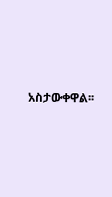አስታውቀዋል፡፡